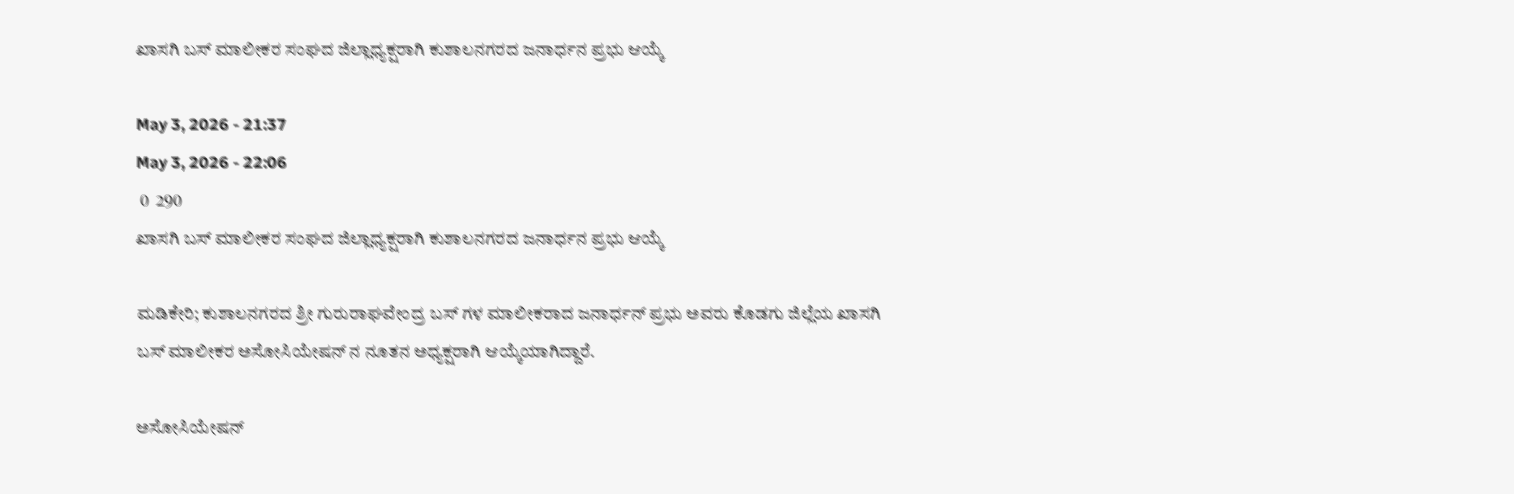ಖಾಸಗಿ ಬಸ್ ಮಾಲೀಕರ ಸಂಘದ ಜಿಲ್ಲಾಧ್ಯಕ್ಷರಾಗಿ ಕುಶಾಲನಗರದ ಜನಾರ್ಧನ ಪ್ರಭು ಆಯ್ಕೆ

May 3, 2026 - 21:37
May 3, 2026 - 22:06
 0  290
ಖಾಸಗಿ ಬಸ್ ಮಾಲೀಕರ ಸಂಘದ ಜಿಲ್ಲಾಧ್ಯಕ್ಷರಾಗಿ ಕುಶಾಲನಗರದ ಜನಾರ್ಧನ ಪ್ರಭು ಆಯ್ಕೆ

ಮಡಿಕೇರಿ; ಕುಶಾಲನಗರದ ಶ್ರೀ ಗುರುರಾಘವೇಂದ್ರ ಬಸ್ ಗಳ ಮಾಲೀಕರಾದ ಜನಾರ್ಧನ್ ಪ್ರಭು ಅವರು ಕೊಡಗು ಜಿಲ್ಲೆಯ ಖಾಸಗಿ ಬಸ್ ಮಾಲೀಕರ ಅಸೋಸಿಯೇಷನ್ ನ ನೂತನ ಅಧ್ಯಕ್ಷರಾಗಿ ಆಯ್ಕೆಯಾಗಿದ್ದಾರೆ.

ಅಸೋಸಿಯೇಷನ್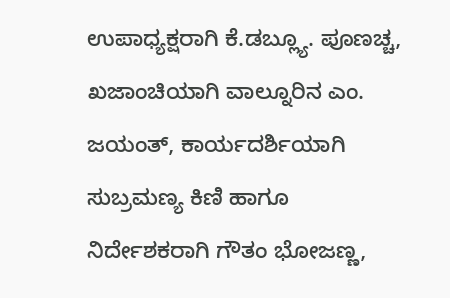ಉಪಾಧ್ಯಕ್ಷರಾಗಿ ಕೆ.ಡಬ್ಲ್ಯೂ. ಪೂಣಚ್ಚ, ಖಜಾಂಚಿಯಾಗಿ ವಾಲ್ನೂರಿನ ಎಂ. ಜಯಂತ್, ಕಾರ್ಯದರ್ಶಿಯಾಗಿ ಸುಬ್ರಮಣ್ಯ ಕಿಣಿ ಹಾಗೂ ನಿರ್ದೇಶಕರಾಗಿ ಗೌತಂ ಭೋಜಣ್ಣ,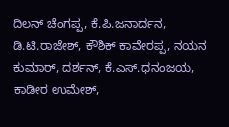ದಿಲನ್ ಚೆಂಗಪ್ಪ, ಕೆ.ಪಿ.ಜನಾರ್ದನ, ಡಿ.ಟಿ.ರಾಜೇಶ್, ಕೌಶಿಕ್ ಕಾವೇರಪ್ಪ, ನಯನ ಕುಮಾರ್, ದರ್ಶನ್, ಕೆ.ಎಸ್.ಧನಂಜಯ, ಕಾಡೀರ ಉಮೇಶ್,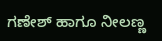ಗಣೇಶ್ ಹಾಗೂ ನೀಲಣ್ಣ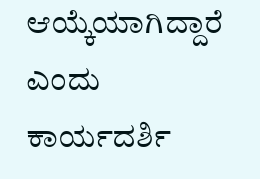ಆಯ್ಕೆಯಾಗಿದ್ದಾರೆ ಎಂದು ಕಾರ್ಯದರ್ಶಿ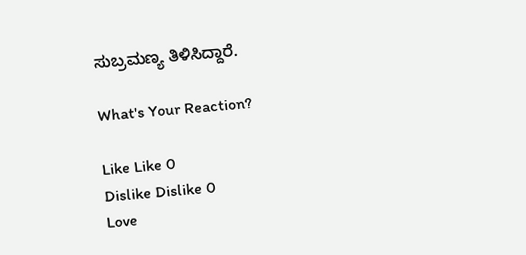ಸುಬ್ರಮಣ್ಯ ತಿಳಿಸಿದ್ದಾರೆ.

What's Your Reaction?

Like Like 0
Dislike Dislike 0
Love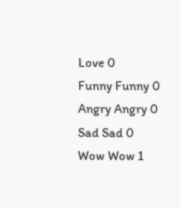Love 0
Funny Funny 0
Angry Angry 0
Sad Sad 0
Wow Wow 1